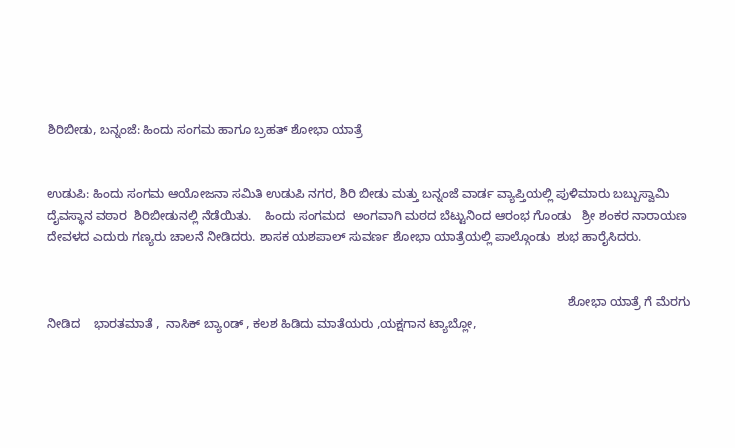ಶಿರಿಬೀಡು, ಬನ್ನಂಜೆ: ಹಿಂದು ಸಂಗಮ ಹಾಗೂ ಬ್ರಹತ್ ಶೋಭಾ ಯಾತ್ರೆ


ಉಡುಪಿ: ಹಿಂದು ಸಂಗಮ ಆಯೋಜನಾ ಸಮಿತಿ ಉಡುಪಿ ನಗರ, ಶಿರಿ ಬೀಡು ಮತ್ತು ಬನ್ನಂಜೆ ವಾರ್ಡ ವ್ಯಾಪ್ತಿಯಲ್ಲಿ ಪುಳಿಮಾರು ಬಬ್ಬುಸ್ವಾಮಿ ದೈವಸ್ಥಾನ ವಠಾರ  ಶಿರಿಬೀಡುನಲ್ಲಿ ನೆಡೆಯಿತು.    ಹಿಂದು ಸಂಗಮದ  ಅಂಗವಾಗಿ ಮಠದ ಬೆಟ್ಟುನಿಂದ ಆರಂಭ ಗೊಂಡು   ಶ್ರೀ ಶಂಕರ ನಾರಾಯಣ ದೇವಳದ ಎದುರು ಗಣ್ಯರು ಚಾಲನೆ ನೀಡಿದರು. ಶಾಸಕ ಯಶಪಾಲ್ ಸುವರ್ಣ ಶೋಭಾ ಯಾತ್ರೆಯಲ್ಲಿ ಪಾಲ್ಗೊಂಡು  ಶುಭ ಹಾರೈಸಿದರು.


                                                                                                                                                       ಶೋಭಾ ಯಾತ್ರೆ ಗೆ ಮೆರಗು ನೀಡಿದ    ಭಾರತಮಾತೆ ,  ನಾಸಿಕ್ ಬ್ಯಾoಡ್ , ಕಲಶ ಹಿಡಿದು ಮಾತೆಯರು ,ಯಕ್ಷಗಾನ ಟ್ಯಾಬ್ಲೋ,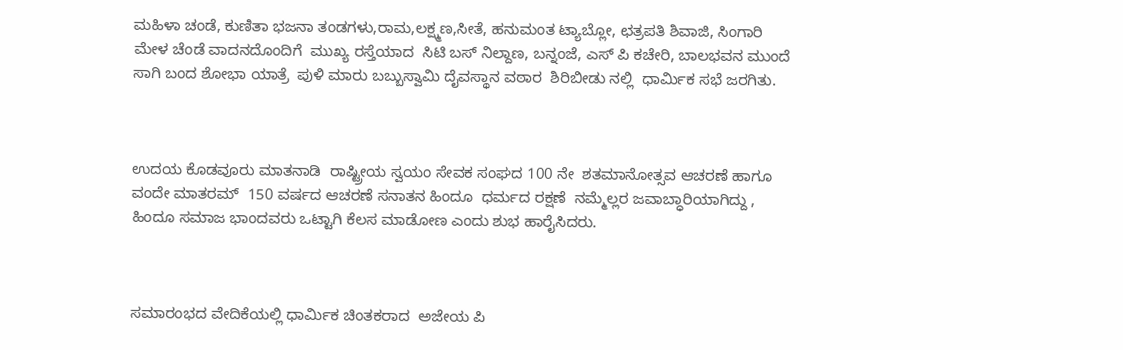ಮಹಿಳಾ ಚಂಡೆ, ಕುಣಿತಾ ಭಜನಾ ತಂಡಗಳು,ರಾಮ,ಲಕ್ಷ್ಮಣ,ಸೀತೆ, ಹನುಮಂತ ಟ್ಯಾಬ್ಲೋ, ಛತ್ರಪತಿ ಶಿವಾಜಿ, ಸಿಂಗಾರಿ ಮೇಳ ಚೆಂಡೆ ವಾದನದೊಂದಿಗೆ  ಮುಖ್ಯ ರಸ್ತೆಯಾದ  ಸಿಟಿ ಬಸ್ ನಿಲ್ದಾಣ, ಬನ್ನಂಜೆ, ಎಸ್ ಪಿ ಕಚೇರಿ, ಬಾಲಭವನ ಮುಂದೆ  ಸಾಗಿ ಬಂದ ಶೋಭಾ ಯಾತ್ರೆ  ಪುಳಿ ಮಾರು ಬಬ್ಬುಸ್ವಾಮಿ ದೈವಸ್ಥಾನ ವಠಾರ  ಶಿರಿಬೀಡು ನಲ್ಲಿ  ಧಾರ್ಮಿಕ ಸಭೆ ಜರಗಿತು.



ಉದಯ ಕೊಡವೂರು ಮಾತನಾಡಿ  ರಾಷ್ಟ್ರೀಯ ಸ್ವಯಂ ಸೇವಕ ಸಂಘದ 100 ನೇ  ಶತಮಾನೋತ್ಸವ ಆಚರಣೆ ಹಾಗೂ ವಂದೇ ಮಾತರಮ್  150 ವರ್ಷದ ಆಚರಣೆ ಸನಾತನ ಹಿಂದೂ  ಧರ್ಮದ ರಕ್ಷಣೆ  ನಮ್ಮೆಲ್ಲರ ಜವಾಬ್ಧಾರಿಯಾಗಿದ್ದು ,  ಹಿಂದೂ ಸಮಾಜ ಭಾಂದವರು ಒಟ್ಟಾಗಿ ಕೆಲಸ ಮಾಡೋಣ ಎಂದು ಶುಭ ಹಾರೈಸಿದರು.



ಸಮಾರಂಭದ ವೇದಿಕೆಯಲ್ಲಿ ಧಾರ್ಮಿಕ ಚಿಂತಕರಾದ  ಅಜೇಯ ಪಿ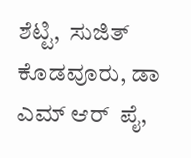ಶೆಟ್ಟಿ,  ಸುಜಿತ್ ಕೊಡವೂರು, ಡಾ  ಎಮ್ ಆರ್  ಪೈ,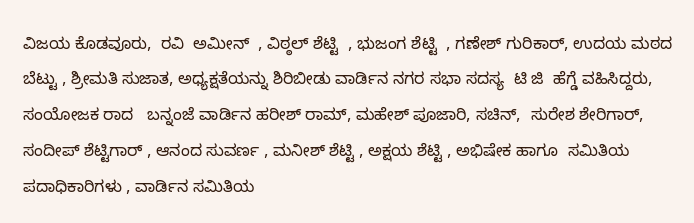ವಿಜಯ ಕೊಡವೂರು,  ರವಿ  ಅಮೀನ್  , ವಿಠ್ಠಲ್ ಶೆಟ್ಟಿ  , ಭುಜಂಗ ಶೆಟ್ಟಿ  , ಗಣೇಶ್ ಗುರಿಕಾರ್, ಉದಯ ಮಠದ ಬೆಟ್ಟು , ಶ್ರೀಮತಿ ಸುಜಾತ, ಅಧ್ಯಕ್ಷತೆಯನ್ನು ಶಿರಿಬೀಡು ವಾರ್ಡಿನ ನಗರ ಸಭಾ ಸದಸ್ಯ  ಟಿ ಜಿ  ಹೆಗ್ಡೆ ವಹಿಸಿದ್ದರು, ಸಂಯೋಜಕ ರಾದ   ಬನ್ನಂಜೆ ವಾರ್ಡಿನ ಹರೀಶ್ ರಾಮ್, ಮಹೇಶ್ ಪೂಜಾರಿ, ಸಚಿನ್,  ಸುರೇಶ ಶೇರಿಗಾರ್,  ಸಂದೀಪ್ ಶೆಟ್ಟಿಗಾರ್ , ಆನಂದ ಸುವರ್ಣ , ಮನೀಶ್ ಶೆಟ್ಟಿ , ಅಕ್ಷಯ ಶೆಟ್ಟಿ , ಅಭಿಷೇಕ ಹಾಗೂ  ಸಮಿತಿಯ ಪದಾಧಿಕಾರಿಗಳು , ವಾರ್ಡಿನ ಸಮಿತಿಯ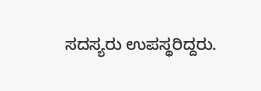ಸದಸ್ಯರು ಉಪಸ್ಥರಿದ್ದರು.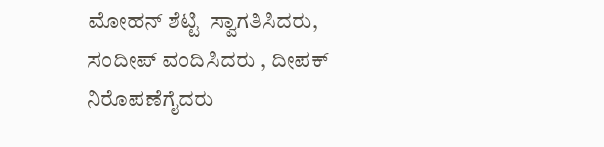ಮೋಹನ್ ಶೆಟ್ಟಿ  ಸ್ವಾಗತಿಸಿದರು, ಸಂದೀಪ್ ವಂದಿಸಿದರು , ದೀಪಕ್ ನಿರೊಪಣೆಗೈದರು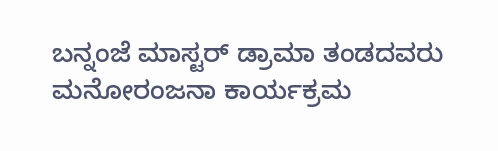ಬನ್ನಂಜೆ ಮಾಸ್ಟರ್ ಡ್ರಾಮಾ ತಂಡದವರು ಮನೋರಂಜನಾ ಕಾರ್ಯಕ್ರಮ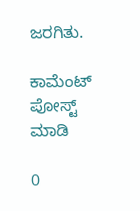ಜರಗಿತು.

ಕಾಮೆಂಟ್‌‌ ಪೋಸ್ಟ್‌ ಮಾಡಿ

0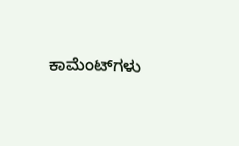ಕಾಮೆಂಟ್‌ಗಳು